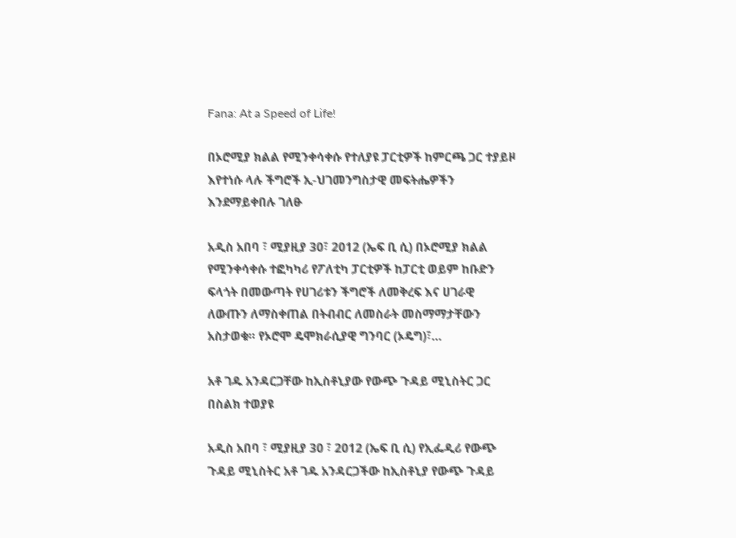Fana: At a Speed of Life!

በኦሮሚያ ክልል የሚንቀሳቀሱ የተለያዩ ፓርቲዎች ከምርጫ ጋር ተያይዞ እየተነሱ ላሉ ችግሮች ኢ-ህገመንግስታዊ መፍትሔዎችን እንደማይቀበሉ ገለፁ

አዲስ አበባ ፣ ሚያዚያ 30፣ 2012 (ኤፍ ቢ ሲ) በኦሮሚያ ክልል የሚንቀሳቀሱ ተፎካካሪ የፖለቲካ ፓርቲዎች ከፓርቲ ወይም ከቡድን ፍላጎት በመውጣት የሀገሪቱን ችግሮች ለመቅረፍ እና ሀገራዊ ለውጡን ለማስቀጠል በትብብር ለመስራት መስማማታቸውን አስታወቁ። የኦሮሞ ዴሞክራሲያዊ ግንባር (ኦዴግ)፣…

አቶ ገዱ አንዳርጋቸው ከኢስቶኒያው የውጭ ጉዳይ ሚኒስትር ጋር በስልክ ተወያዩ

አዲስ አበባ ፣ ሚያዚያ 30 ፣ 2012 (ኤፍ ቢ ሲ) የኢፌዲሪ የውጭ ጉዳይ ሚኒስትር አቶ ገዱ አንዳርጋችው ከኢስቶኒያ የውጭ ጉዳይ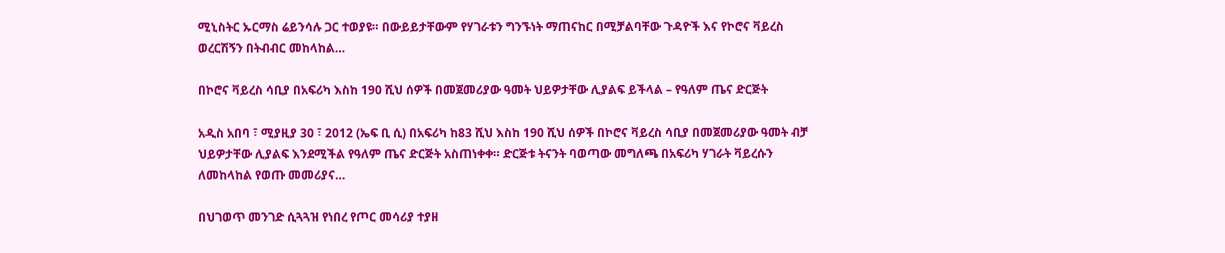ሚኒስትር ኡርማስ ሬይንሳሉ ጋር ተወያዩ። በውይይታቸውም የሃገራቱን ግንኙነት ማጠናከር በሚቻልባቸው ጉዳዮች እና የኮሮና ቫይረስ ወረርሽኝን በትብብር መከላከል…

በኮሮና ቫይረስ ሳቢያ በአፍሪካ እስከ 190 ሺህ ሰዎች በመጀመሪያው ዓመት ህይዎታቸው ሊያልፍ ይችላል – የዓለም ጤና ድርጅት

አዲስ አበባ ፣ ሚያዚያ 30 ፣ 2012 (ኤፍ ቢ ሲ) በአፍሪካ ከ83 ሺህ እስከ 190 ሺህ ሰዎች በኮሮና ቫይረስ ሳቢያ በመጀመሪያው ዓመት ብቻ ህይዎታቸው ሊያልፍ እንደሚችል የዓለም ጤና ድርጅት አስጠነቀቀ። ድርጅቱ ትናንት ባወጣው መግለጫ በአፍሪካ ሃገራት ቫይረሱን ለመከላከል የወጡ መመሪያና…

በህገወጥ መንገድ ሲጓጓዝ የነበረ የጦር መሳሪያ ተያዘ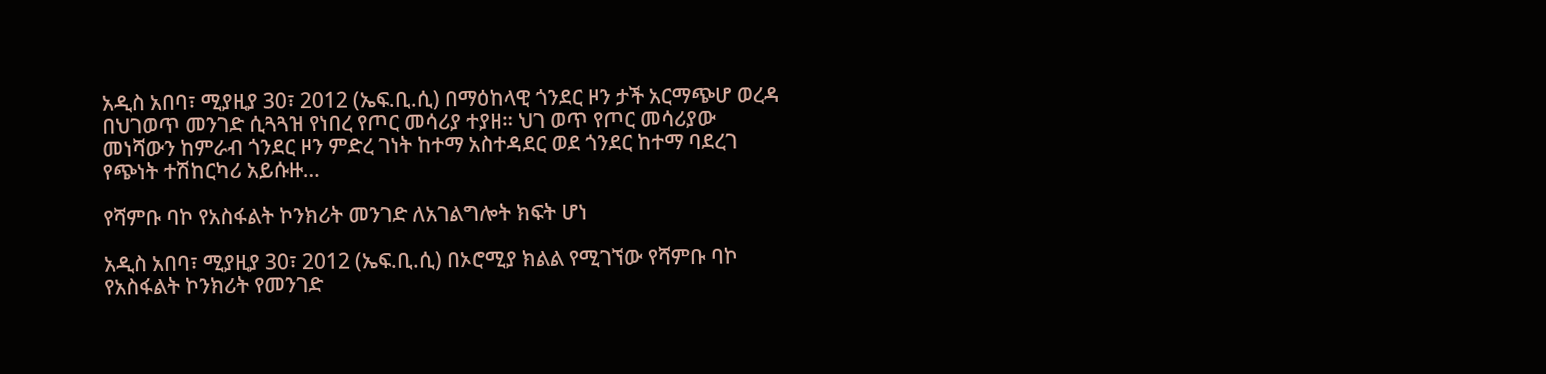አዲስ አበባ፣ ሚያዚያ 30፣ 2012 (ኤፍ.ቢ.ሲ) በማዕከላዊ ጎንደር ዞን ታች አርማጭሆ ወረዳ በህገወጥ መንገድ ሲጓጓዝ የነበረ የጦር መሳሪያ ተያዘ። ህገ ወጥ የጦር መሳሪያው መነሻውን ከምራብ ጎንደር ዞን ምድረ ገነት ከተማ አስተዳደር ወደ ጎንደር ከተማ ባደረገ የጭነት ተሽከርካሪ አይሱዙ…

የሻምቡ ባኮ የአስፋልት ኮንክሪት መንገድ ለአገልግሎት ክፍት ሆነ

አዲስ አበባ፣ ሚያዚያ 30፣ 2012 (ኤፍ.ቢ.ሲ) በኦሮሚያ ክልል የሚገኘው የሻምቡ ባኮ የአስፋልት ኮንክሪት የመንገድ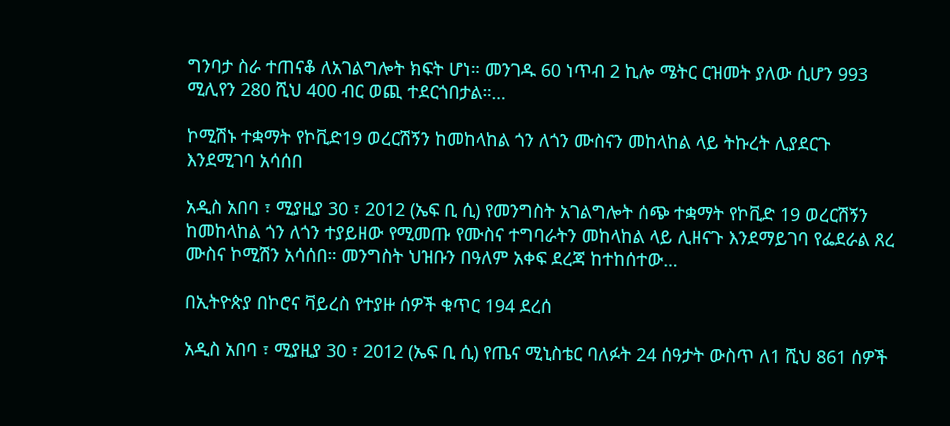ግንባታ ስራ ተጠናቆ ለአገልግሎት ክፍት ሆነ። መንገዱ 60 ነጥብ 2 ኪሎ ሜትር ርዝመት ያለው ሲሆን 993 ሚሊየን 280 ሺህ 400 ብር ወጪ ተደርጎበታል።…

ኮሚሽኑ ተቋማት የኮቪድ19 ወረርሽኝን ከመከላከል ጎን ለጎን ሙስናን መከላከል ላይ ትኩረት ሊያደርጉ እንደሚገባ አሳሰበ

አዲስ አበባ ፣ ሚያዚያ 30 ፣ 2012 (ኤፍ ቢ ሲ) የመንግስት አገልግሎት ሰጭ ተቋማት የኮቪድ 19 ወረርሽኝን ከመከላከል ጎን ለጎን ተያይዘው የሚመጡ የሙስና ተግባራትን መከላከል ላይ ሊዘናጉ እንደማይገባ የፌደራል ጸረ ሙስና ኮሚሽን አሳሰበ። መንግስት ህዝቡን በዓለም አቀፍ ደረጃ ከተከሰተው…

በኢትዮጵያ በኮሮና ቫይረስ የተያዙ ሰዎች ቁጥር 194 ደረሰ

አዲስ አበባ ፣ ሚያዚያ 30 ፣ 2012 (ኤፍ ቢ ሲ) የጤና ሚኒስቴር ባለፉት 24 ሰዓታት ውስጥ ለ1 ሺህ 861 ሰዎች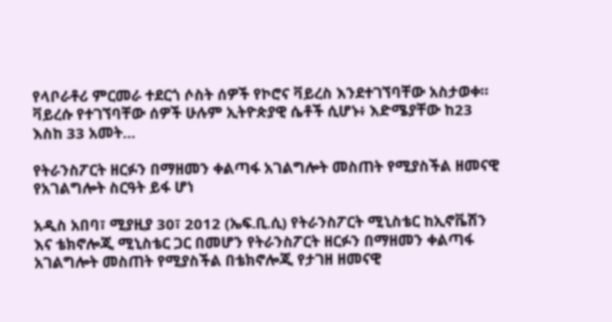የላቦራቶሪ ምርመራ ተደርጎ ሶስት ሰዎች የኮሮና ቫይረስ እንደተገኘባቸው አስታወቀ። ቫይረሱ የተገኘባቸው ሰዎች ሁሉም ኢትዮጵያዊ ሴቶች ሲሆኑ፥ እድሜያቸው ከ23 እስከ 33 አመት…

የትራንስፖርት ዘርፉን በማዘመን ቀልጣፋ አገልግሎት መስጠት የሚያስችል ዘመናዊ የአገልግሎት ስርዓት ይፋ ሆነ

አዲስ አበባ፣ ሚያዚያ 30፣ 2012 (ኤፍ.ቢ.ሲ) የትራንስፖርት ሚኒስቴር ከኢኖቬሽን እና ቴክኖሎጂ ሚኒስቴር ጋር በመሆን የትራንስፖርት ዘርፉን በማዘመን ቀልጣፋ አገልግሎት መስጠት የሚያስችል በቴክኖሎጂ የታገዘ ዘመናዊ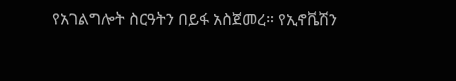የአገልግሎት ስርዓትን በይፋ አስጀመረ። የኢኖቬሽን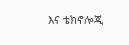እና ቴክኖሎጂ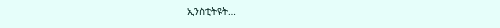ኢንስቲትዩት…